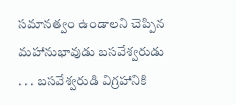సమానత్వం ఉండాలని చెప్పిన మహానుభావుడు బసవేశ్వరుడు
. . . బసవేశ్వరుడి విగ్రహానికి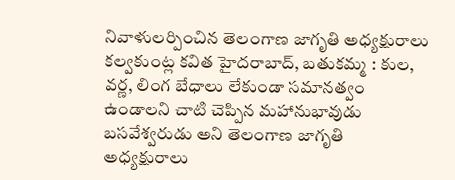నివాళులర్పించిన తెలంగాణ జాగృతి అధ్యక్షురాలు కల్వకుంట్ల కవిత హైదరాబాద్, బతుకమ్మ : కుల, వర్ణ, లింగ బేధాలు లేకుండా సమానత్వం ఉండాలని చాటి చెప్పిన మహానుభావుడు బసవేశ్వరుడు అని తెలంగాణ జాగృతి అధ్యక్షురాలు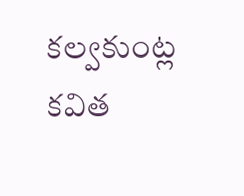కల్వకుంట్ల కవిత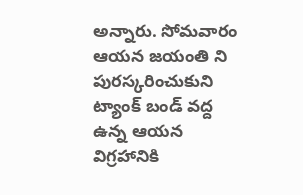అన్నారు. సోమవారం ఆయన జయంతి ని పురస్కరించుకుని ట్యాంక్ బండ్ వద్ద ఉన్న ఆయన విగ్రహానికి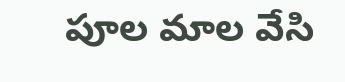పూల మాల వేసి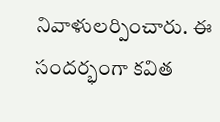నివాళులర్పించారు. ఈ సందర్భంగా కవిత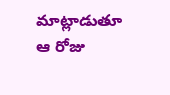మాట్లాడుతూ ఆ రోజు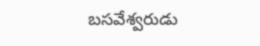బసవేశ్వరుడు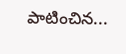పాటించిన...